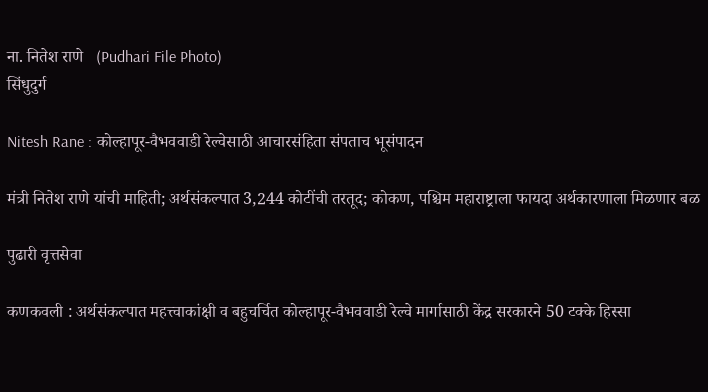ना. नितेश राणे   (Pudhari File Photo)
सिंधुदुर्ग

Nitesh Rane : कोल्हापूर-वैभववाडी रेल्वेसाठी आचारसंहिता संपताच भूसंपादन

मंत्री नितेश राणे यांची माहिती; अर्थसंकल्पात 3,244 कोटींची तरतूद; कोकण, पश्चिम महाराष्ट्राला फायदा अर्थकारणाला मिळणार बळ

पुढारी वृत्तसेवा

कणकवली : अर्थसंकल्पात महत्त्वाकांक्षी व बहुचर्चित कोल्हापूर-वैभववाडी रेल्वे मार्गासाठी केंद्र सरकारने 50 टक्के हिस्सा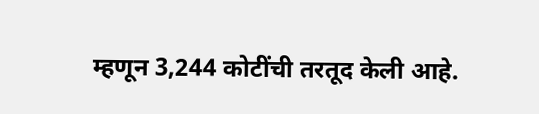म्हणून 3,244 कोटींची तरतूद केली आहे.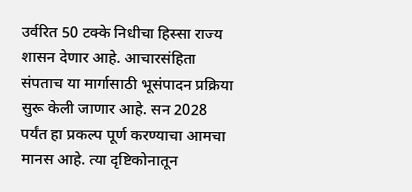उर्वरित 50 टक्के निधीचा हिस्सा राज्य शासन देणार आहे. आचारसंहिता संपताच या मार्गासाठी भूसंपादन प्रक्रिया सुरू केली जाणार आहे. सन 2028 पर्यंत हा प्रकल्प पूर्ण करण्याचा आमचा मानस आहे. त्या दृष्टिकोनातून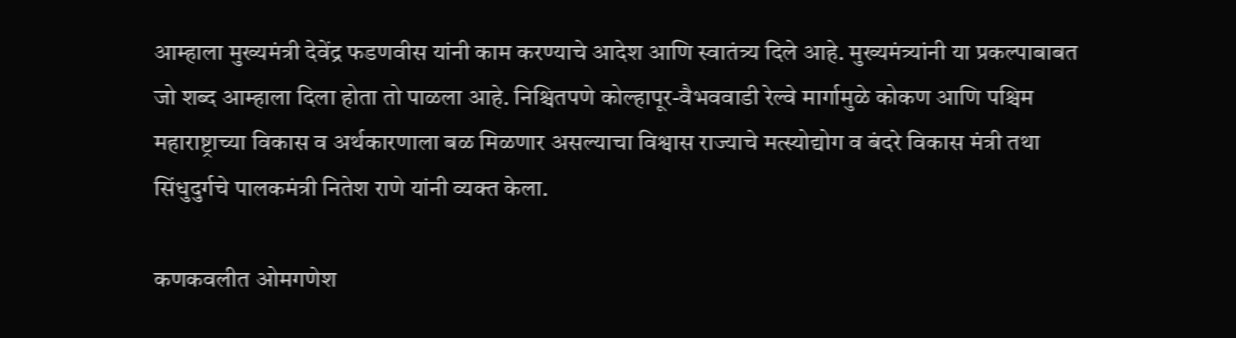आम्हाला मुख्यमंत्री देवेंद्र फडणवीस यांनी काम करण्याचे आदेश आणि स्वातंत्र्य दिले आहे. मुख्यमंत्र्यांनी या प्रकल्पाबाबत जो शब्द आम्हाला दिला होता तो पाळला आहे. निश्चितपणे कोल्हापूर-वैभववाडी रेल्वे मार्गामुळे कोकण आणि पश्चिम महाराष्ट्राच्या विकास व अर्थकारणाला बळ मिळणार असल्याचा विश्वास राज्याचे मत्स्योद्योग व बंदरे विकास मंत्री तथा सिंधुदुर्गचे पालकमंत्री नितेश राणे यांनी व्यक्त केला.

कणकवलीत ओमगणेश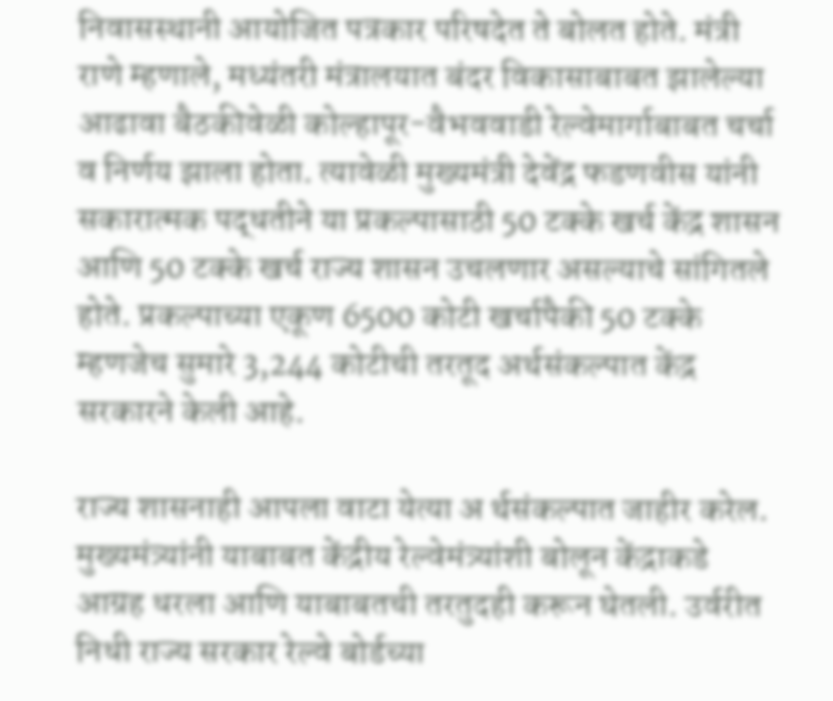निवासस्थानी आयोजित पत्रकार परिषदेत ते बोलत होते. मंत्री राणे म्हणाले, मध्यंतरी मंत्रालयात बंदर विकासाबाबत झालेल्या आढावा बैठकीवेळी कोल्हापूर-वैभववाडी रेल्वेमार्गाबाबत चर्चा व निर्णय झाला होता. त्यावेळी मुख्यमंत्री देवेंद्र फडणवीस यांनी सकारात्मक पद्धतीने या प्रकल्पासाठी 50 टक्के खर्च केंद्र शासन आणि 50 टक्के खर्च राज्य शासन उचलणार असल्याचे सांगितले होते. प्रकल्पाच्या एकूण 6500 कोटी खर्चापैकी 50 टक्के म्हणजेच सुमारे 3,244 कोटीची तरतूद अर्थसंकल्पात केंद्र सरकारने केली आहे.

राज्य शासनाही आपला वाटा येत्या अ र्थसंकल्पात जाहीर करेल. मुख्यमंत्र्यांनी याबाबत केंद्रीय रेल्वेमंत्र्यांशी बोलून केंद्राकडे आग्रह धरला आणि याबाबतची तरतुदही करून घेतली. उर्वरीत निधी राज्य सरकार रेल्वे बोर्डच्या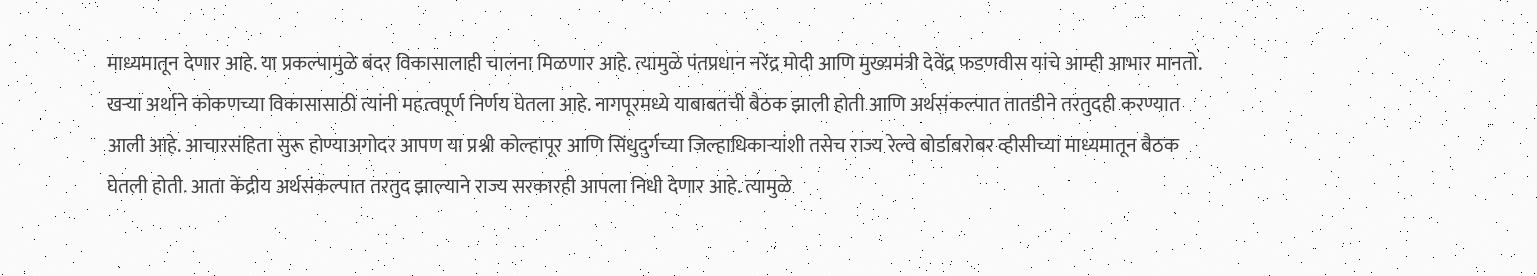माध्यमातून देणार आहे. या प्रकल्पामुळे बंदर विकासालाही चालना मिळणार आहे. त्यामुळे पंतप्रधान नरेंद्र मोदी आणि मुख्यमंत्री देवेंद्र फडणवीस यांचे आम्ही आभार मानतो. खऱ्या अर्थाने कोकणच्या विकासासाठी त्यांनी महत्वपूर्ण निर्णय घेतला आहे. नागपूरमध्ये याबाबतची बैठक झाली होती आणि अर्थसंकल्पात तातडीने तरतुदही करण्यात आली आहे. आचारसंहिता सुरू होण्याअगोदर आपण या प्रश्नी कोल्हापूर आणि सिंधुदुर्गच्या जिल्हाधिकाऱ्यांशी तसेच राज्य रेल्वे बोर्डाबरोबर व्हीसीच्या माध्यमातून बैठक घेतली होती. आता केंद्रीय अर्थसंकल्पात तरतुद झाल्याने राज्य सरकारही आपला निधी देणार आहे. त्यामुळे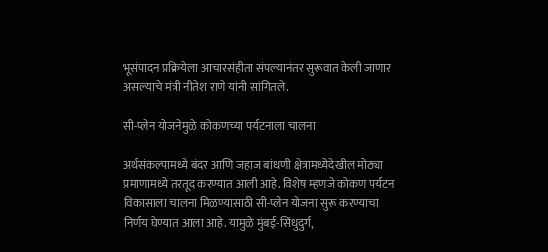भूसंपादन प्रक्रियेला आचारसंहीता संपल्यानंतर सुरूवात केली जाणार असल्याचे मंत्री नीतेश राणे यांनी सांगितले.

सी-प्लेन योजनेमुळे कोकणच्या पर्यटनाला चालना

अर्थसंकल्पामध्ये बंदर आणि जहाज बांधणी क्षेत्रामध्येदेखील मोठ्या प्रमाणामध्ये तरतूद करण्यात आली आहे. विशेष म्हणजे कोकण पर्यटन विकासाला चालना मिळण्यासाठी सी-प्लेन योजना सुरू करण्याचा निर्णय घेण्यात आला आहे. यामुळे मुंबई-सिंधुदुर्ग,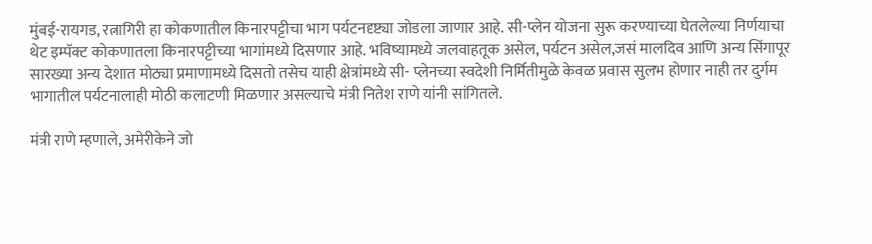मुंबई-रायगड, रत्नागिरी हा कोकणातील किनारपट्टीचा भाग पर्यटनदृष्ट्या जोडला जाणार आहे. सी-प्लेन योजना सुरू करण्याच्या घेतलेल्या निर्णयाचा थेट इम्पॅक्ट कोकणातला किनारपट्टीच्या भागांमध्ये दिसणार आहे. भविष्यामध्ये जलवाहतूक असेल, पर्यटन असेल,जसं मालदिव आणि अन्य सिंगापूर सारख्या अन्य देशात मोठ्या प्रमाणामध्ये दिसतो तसेच याही क्षेत्रांमध्ये सी- प्लेनच्या स्वदेशी निर्मितीमुळे केवळ प्रवास सुलभ होणार नाही तर दुर्गम भागातील पर्यटनालाही मोठी कलाटणी मिळणार असल्याचे मंत्री नितेश राणे यांनी सांगितले.

मंत्री राणे म्हणाले, अमेरीकेने जो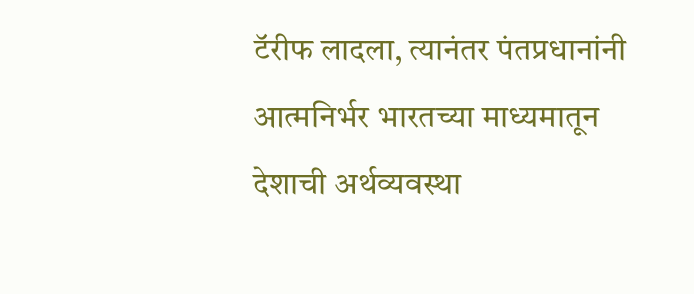टॅरीफ लादला, त्यानंतर पंतप्रधानांनी आत्मनिर्भर भारतच्या माध्यमातून देशाची अर्थव्यवस्था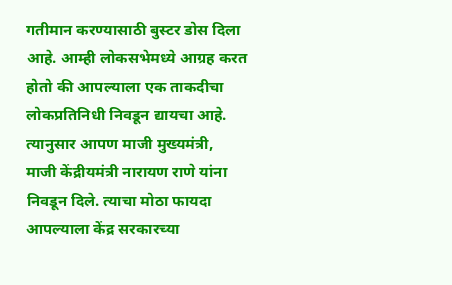गतीमान करण्यासाठी बुस्टर डोस दिला आहे. आम्ही लोकसभेमध्ये आग्रह करत होतो की आपल्याला एक ताकदीचा लोकप्रतिनिधी निवडून द्यायचा आहे. त्यानुसार आपण माजी मुख्यमंत्री, माजी केंद्रीयमंत्री नारायण राणे यांना निवडून दिले. त्याचा मोठा फायदा आपल्याला केंद्र सरकारच्या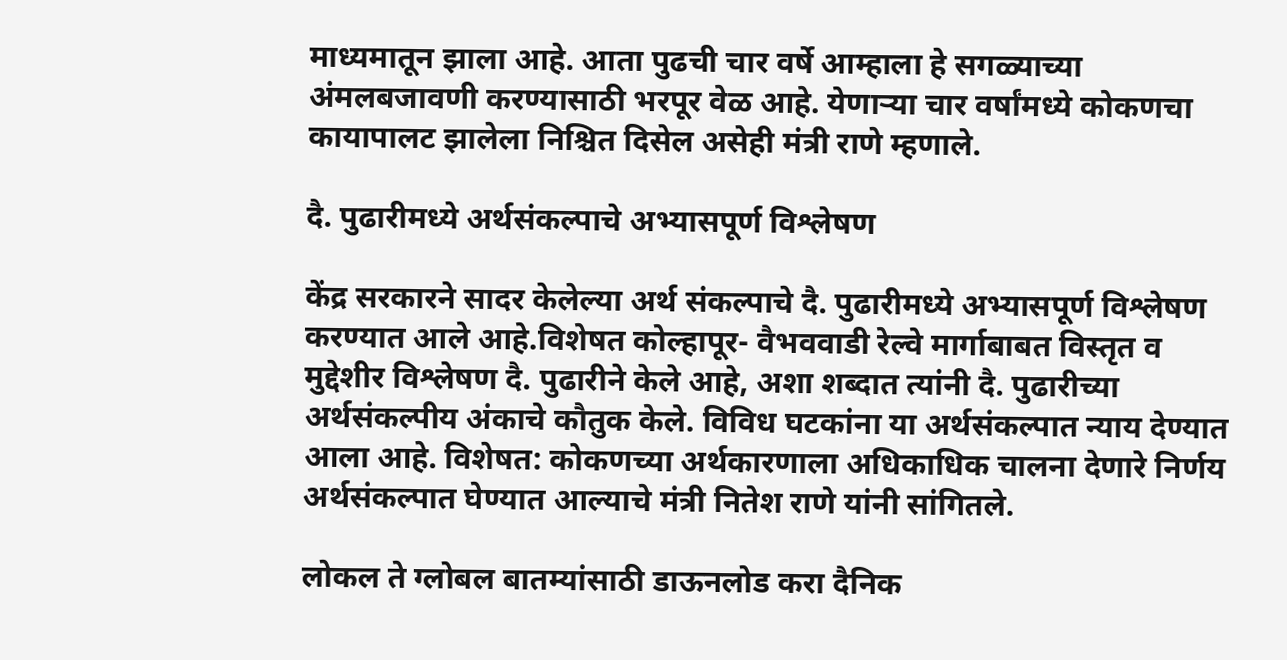माध्यमातून झाला आहे. आता पुढची चार वर्षे आम्हाला हे सगळ्याच्या अंमलबजावणी करण्यासाठी भरपूर वेळ आहे. येणाऱ्या चार वर्षांमध्ये कोकणचा कायापालट झालेला निश्चित दिसेल असेही मंत्री राणे म्हणाले.

दै. पुढारीमध्ये अर्थसंकल्पाचे अभ्यासपूर्ण विश्लेषण

केंद्र सरकारने सादर केलेल्या अर्थ संकल्पाचे दै. पुढारीमध्ये अभ्यासपूर्ण विश्लेषण करण्यात आले आहे.विशेषत कोल्हापूर- वैभववाडी रेल्वे मार्गाबाबत विस्तृत व मुद्देशीर विश्लेषण दै. पुढारीने केले आहे, अशा शब्दात त्यांनी दै. पुढारीच्या अर्थसंकल्पीय अंकाचे कौतुक केले. विविध घटकांना या अर्थसंकल्पात न्याय देण्यात आला आहे. विशेषत: कोकणच्या अर्थकारणाला अधिकाधिक चालना देणारे निर्णय अर्थसंकल्पात घेण्यात आल्याचे मंत्री नितेश राणे यांनी सांगितले.

लोकल ते ग्लोबल बातम्यांसाठी डाऊनलोड करा दैनिक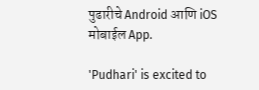पुढारीचे Android आणि iOS मोबाईल App.

'Pudhari' is excited to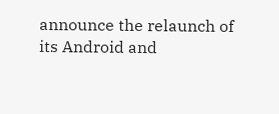announce the relaunch of its Android and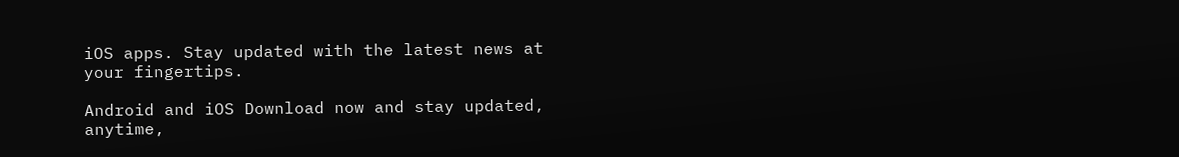iOS apps. Stay updated with the latest news at your fingertips.

Android and iOS Download now and stay updated, anytime,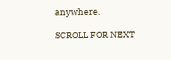anywhere.

SCROLL FOR NEXT